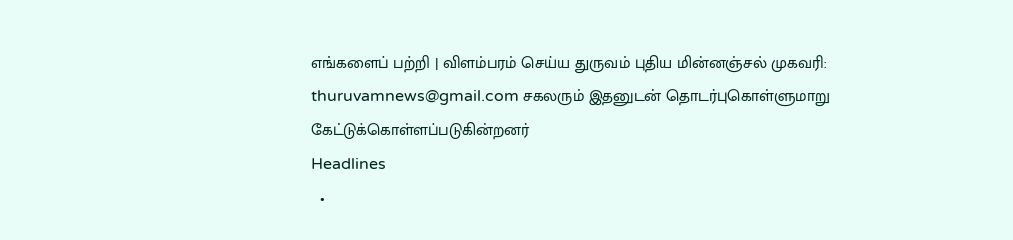எங்களைப் பற்றி | விளம்பரம் செய்ய துருவம் புதிய மின்னஞ்சல் முகவரி: thuruvamnews@gmail.com சகலரும் இதனுடன் தொடர்புகொள்ளுமாறு கேட்டுக்கொள்ளப்படுகின்றனர்
Headlines
  •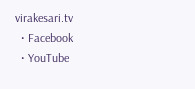virakesari.tv
  • Facebook
  • YouTube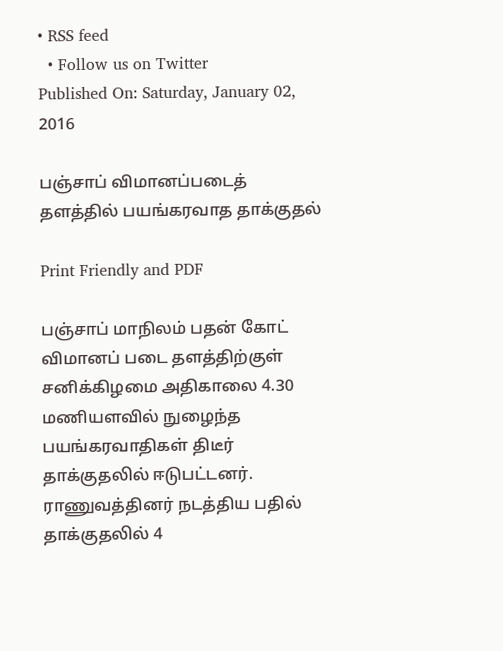• RSS feed
  • Follow us on Twitter
Published On: Saturday, January 02, 2016

பஞ்சாப் விமானப்படைத் தளத்தில் பயங்கரவாத தாக்குதல்

Print Friendly and PDF

பஞ்சாப் மாநிலம் பதன் கோட் விமானப் படை தளத்திற்குள் சனிக்கிழமை அதிகாலை 4.30 மணியளவில் நுழைந்த பயங்கரவாதிகள் திடீர் தாக்குதலில் ஈடுபட்டனர். ராணுவத்தினர் நடத்திய பதில் தாக்குதலில் 4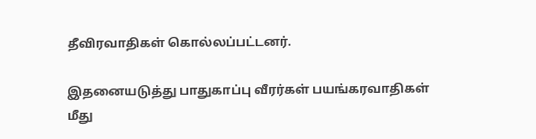தீவிரவாதிகள் கொல்லப்பட்டனர்.

இதனையடுத்து பாதுகாப்பு வீரர்கள் பயங்கரவாதிகள் மீது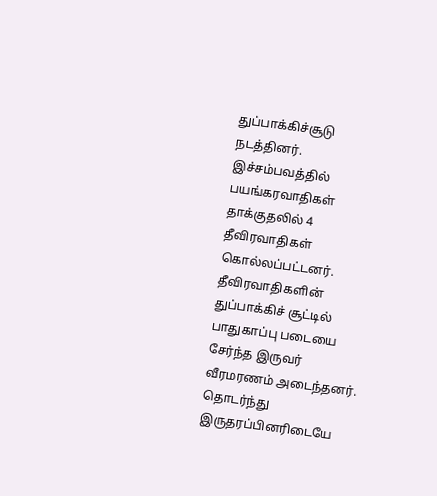துப்பாக்கிச்சூடு நடத்தினர். இச்சம்பவத்தில் பயங்கரவாதிகள் தாக்குதலில் 4 தீவிரவாதிகள் கொல்லப்பட்டனர்.  தீவிரவாதிகளின் துப்பாக்கிச் சூட்டில் பாதுகாப்பு படையை சேர்ந்த இருவர் வீரமரணம் அடைந்தனர்.  தொடர்ந்து இருதரப்பினரிடையே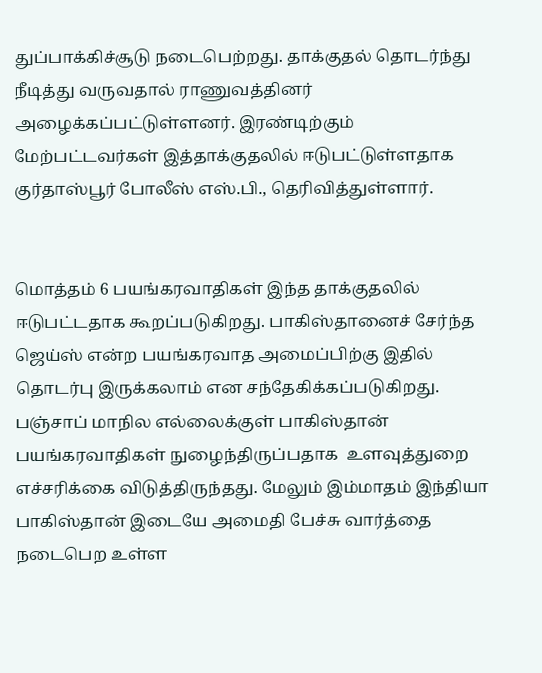துப்பாக்கிச்சூடு நடைபெற்றது. தாக்குதல் தொடர்ந்து நீடித்து வருவதால் ராணுவத்தினர் அழைக்கப்பட்டுள்ளனர். இரண்டிற்கும் மேற்பட்டவர்கள் இத்தாக்குதலில் ஈடுபட்டுள்ளதாக குர்தாஸ்பூர் போலீஸ் எஸ்.பி., தெரிவித்துள்ளார்.


மொத்தம் 6 பயங்கரவாதிகள் இந்த தாக்குதலில் ஈடுபட்டதாக கூறப்படுகிறது. பாகிஸ்தானைச் சேர்ந்த ஜெய்ஸ் என்ற பயங்கரவாத அமைப்பிற்கு இதில் தொடர்பு இருக்கலாம் என சந்தேகிக்கப்படுகிறது.  பஞ்சாப் மாநில எல்லைக்குள் பாகிஸ்தான்  பயங்கரவாதிகள் நுழைந்திருப்பதாக  உளவுத்துறை எச்சரிக்கை விடுத்திருந்தது. மேலும் இம்மாதம் இந்தியா பாகிஸ்தான் இடையே அமைதி பேச்சு வார்த்தை  நடைபெற உள்ள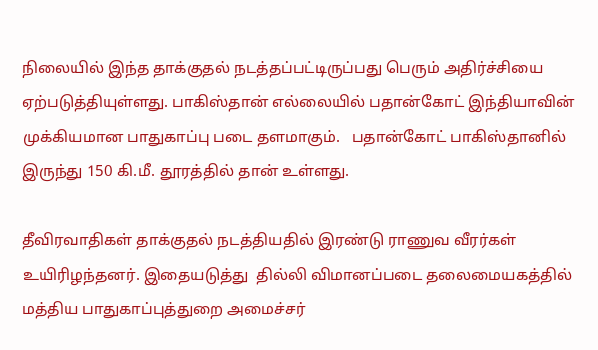நிலையில் இந்த தாக்குதல் நடத்தப்பட்டிருப்பது பெரும் அதிர்ச்சியை ஏற்படுத்தியுள்ளது. பாகிஸ்தான் எல்லையில் பதான்கோட் இந்தியாவின் முக்கியமான பாதுகாப்பு படை தளமாகும்.   பதான்கோட் பாகிஸ்தானில் இருந்து 150 கி.மீ. தூரத்தில் தான் உள்ளது.

தீவிரவாதிகள் தாக்குதல் நடத்தியதில் இரண்டு ராணுவ வீரர்கள் உயிரிழந்தனர். இதையடுத்து  தில்லி விமானப்படை தலைமையகத்தில் மத்திய பாதுகாப்புத்துறை அமைச்சர்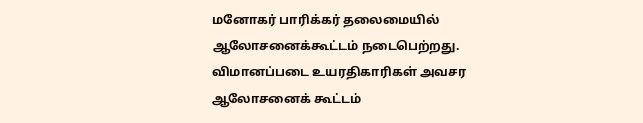மனோகர் பாரிக்கர் தலைமையில் ஆலோசனைக்கூட்டம் நடைபெற்றது. விமானப்படை உயரதிகாரிகள் அவசர ஆலோசனைக் கூட்டம்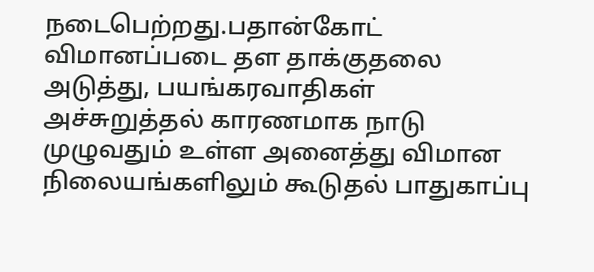நடைபெற்றது.பதான்கோட் விமானப்படை தள தாக்குதலை அடுத்து, பயங்கரவாதிகள் அச்சுறுத்தல் காரணமாக நாடு முழுவதும் உள்ள அனைத்து விமான நிலையங்களிலும் கூடுதல் பாதுகாப்பு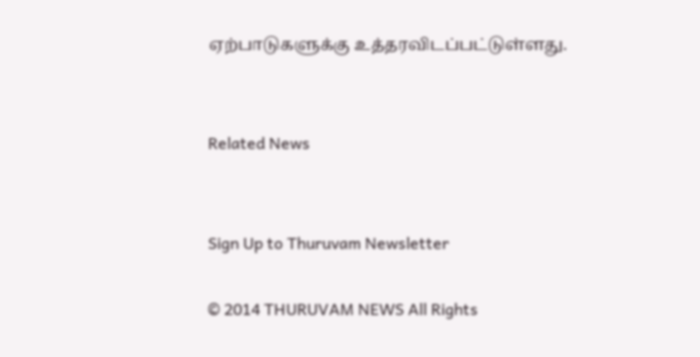ஏற்பாடுகளுக்கு உத்தரவிடப்பட்டுள்ளது.


Related News


Sign Up to Thuruvam Newsletter

© 2014 THURUVAM NEWS All Rights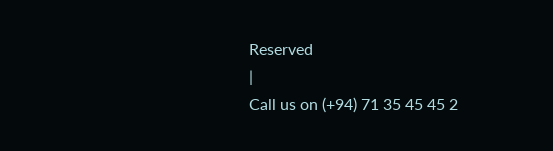Reserved
|
Call us on (+94) 71 35 45 45 2